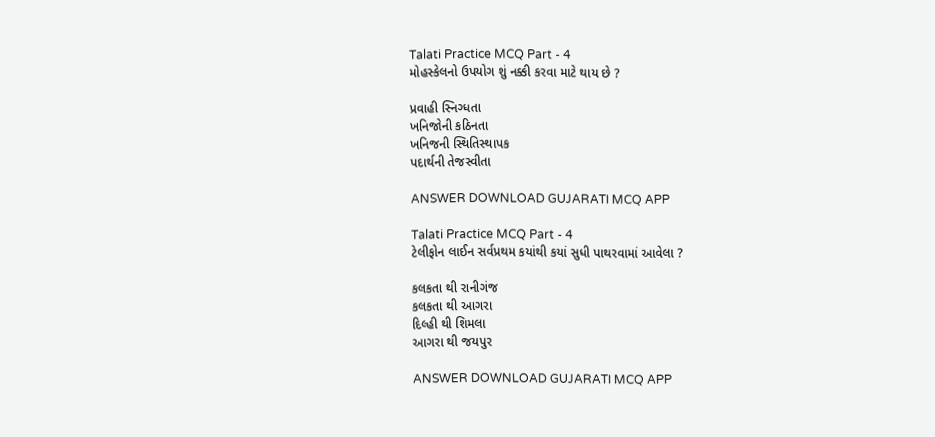Talati Practice MCQ Part - 4
મોહસ્કેલનો ઉપયોગ શું નક્કી કરવા માટે થાય છે ?

પ્રવાહી સ્નિગ્ધતા
ખનિજોની કઠિનતા
ખનિજની સ્થિતિસ્થાપક
પદાર્થની તેજસ્વીતા

ANSWER DOWNLOAD GUJARATI MCQ APP

Talati Practice MCQ Part - 4
ટેલીફોન લાઈન સર્વપ્રથમ કયાંથી કયાં સુધી પાથરવામાં આવેલા ?

કલકતા થી રાનીગંજ
કલકતા થી આગરા
દિલ્હી થી શિમલા
આગરા થી જયપુર

ANSWER DOWNLOAD GUJARATI MCQ APP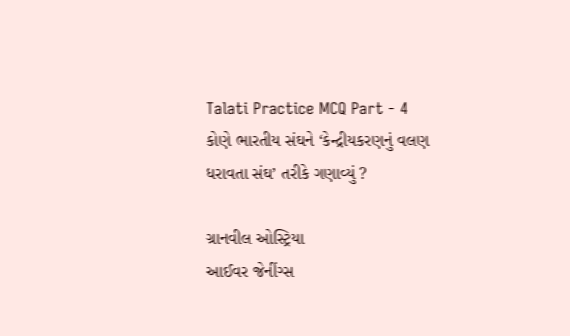Talati Practice MCQ Part - 4
કોણે ભારતીય સંઘને ‘કેન્દ્રીયકરણનું વલણ ધરાવતા સંઘ’ તરીકે ગણાવ્યું ?

ગ્રાનવીલ ઓસ્ટ્રિયા
આઈવર જેનીંગ્સ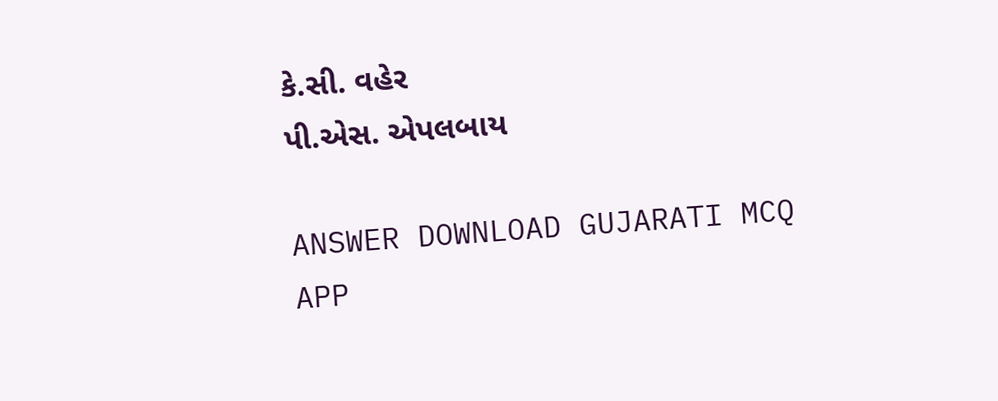કે.સી. વહેર
પી.એસ. એપલબાય

ANSWER DOWNLOAD GUJARATI MCQ APP